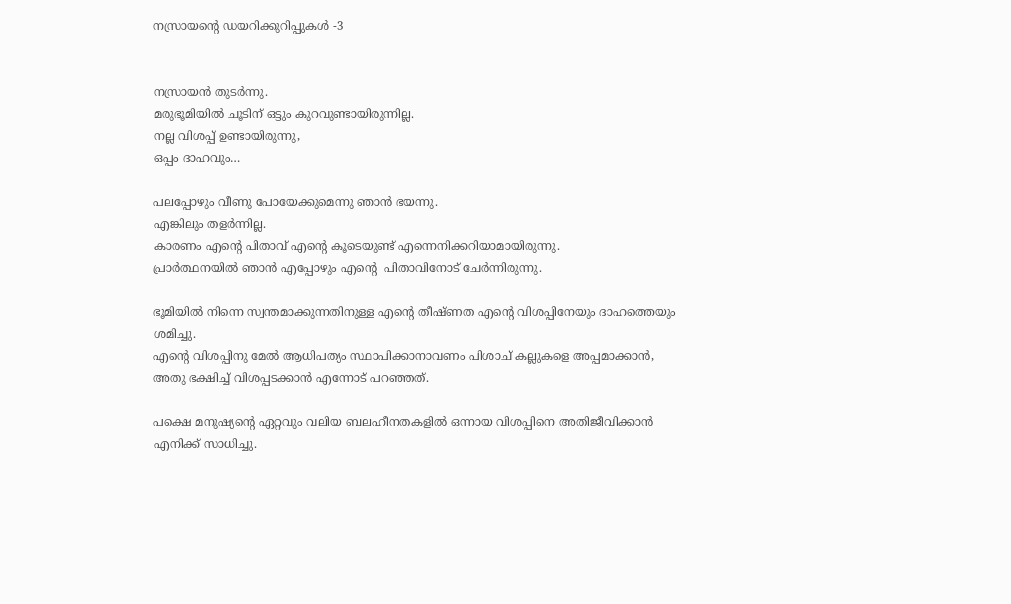നസ്രായന്റെ ഡയറിക്കുറിപ്പുകൾ -3


നസ്രായൻ തുടർന്നു.
മരുഭൂമിയിൽ ചൂടിന് ഒട്ടും കുറവുണ്ടായിരുന്നില്ല.
നല്ല വിശപ്പ് ഉണ്ടായിരുന്നു,
ഒപ്പം ദാഹവും…

പലപ്പോഴും വീണു പോയേക്കുമെന്നു ഞാൻ ഭയന്നു.
എങ്കിലും തളർന്നില്ല.
കാരണം എന്റെ പിതാവ് എന്റെ കൂടെയുണ്ട് എന്നെനിക്കറിയാമായിരുന്നു.
പ്രാർത്ഥനയിൽ ഞാൻ എപ്പോഴും എന്റെ  പിതാവിനോട് ചേർന്നിരുന്നു.

ഭൂമിയിൽ നിന്നെ സ്വന്തമാക്കുന്നതിനുള്ള എന്റെ തീഷ്ണത എന്റെ വിശപ്പിനേയും ദാഹത്തെയും ശമിച്ചു.
എന്റെ വിശപ്പിനു മേൽ ആധിപത്യം സ്ഥാപിക്കാനാവണം പിശാച് കല്ലുകളെ അപ്പമാക്കാൻ, അതു ഭക്ഷിച്ച് വിശപ്പടക്കാൻ എന്നോട് പറഞ്ഞത്.

പക്ഷെ മനുഷ്യന്റെ ഏറ്റവും വലിയ ബലഹീനതകളിൽ ഒന്നായ വിശപ്പിനെ അതിജീവിക്കാൻ എനിക്ക് സാധിച്ചു.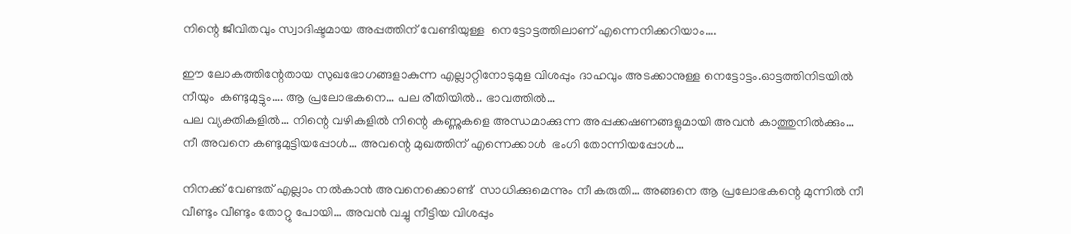നിന്റെ ജീവിതവും സ്വാദിഷ്ടമായ അപ്പത്തിന് വേണ്ടിയുള്ള  നെട്ടോട്ടത്തിലാണ് എന്നെനിക്കറിയാം….

ഈ ലോകത്തിന്റേതായ സുഖഭോഗങ്ങളാകുന്ന എല്ലാറ്റിനോടുമുള വിശപ്പും ദാഹവും അടക്കാനുള്ള നെട്ടോട്ടം.ഓട്ടത്തിനിടയിൽ നീയും  കണ്ടുമുട്ടും…. ആ പ്രലോഭകനെ… പല രീതിയിൽ.. ഭാവത്തിൽ…
പല വ്യക്തികളിൽ… നിന്റെ വഴികളിൽ നിന്റെ കണ്ണുകളെ അന്ധമാക്കുന്ന അപ്പക്കഷണങ്ങളുമായി അവൻ കാത്തുനിൽക്കും…
നീ അവനെ കണ്ടുമുട്ടിയപ്പോൾ… അവന്റെ മുഖത്തിന്‌ എന്നെക്കാൾ  ഭംഗി തോന്നിയപ്പോൾ…

നിനക്ക് വേണ്ടത് എല്ലാം നൽകാൻ അവനെക്കൊണ്ട്  സാധിക്കുമെന്നും നീ കരുതി… അങ്ങനെ ആ പ്രലോഭകന്റെ മുന്നിൽ നീ വീണ്ടും വീണ്ടും തോറ്റു പോയി… അവൻ വച്ചു നീട്ടിയ വിശപ്പും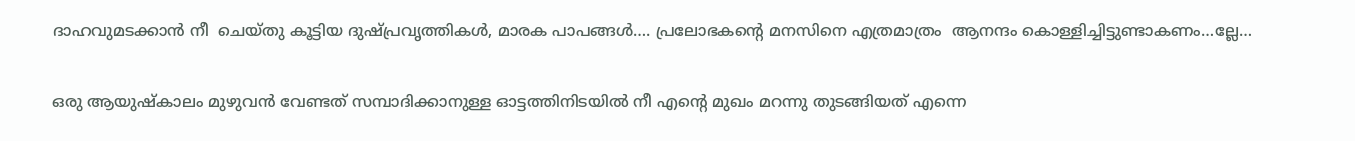ദാഹവുമടക്കാൻ നീ  ചെയ്തു കൂട്ടിയ ദുഷ്പ്രവൃത്തികൾ, മാരക പാപങ്ങൾ…. പ്രലോഭകന്റെ മനസിനെ എത്രമാത്രം  ആനന്ദം കൊള്ളിച്ചിട്ടുണ്ടാകണം…ല്ലേ…

ഒരു ആയുഷ്കാലം മുഴുവൻ വേണ്ടത് സമ്പാദിക്കാനുള്ള ഓട്ടത്തിനിടയിൽ നീ എന്റെ മുഖം മറന്നു തുടങ്ങിയത് എന്നെ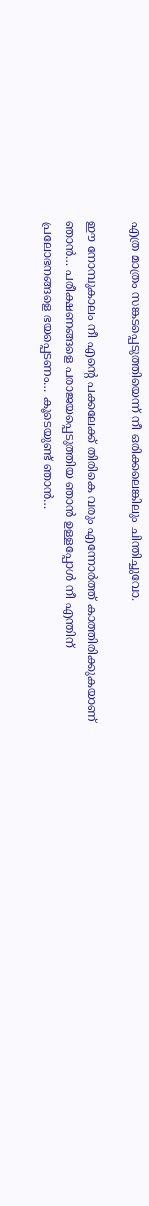എത്ര മാത്രം സങ്കടപ്പെടുത്തിയെന്ന് നീ ഒരിക്കലെങ്കിലും ചിന്തിച്ചുവോ.

ഈ നോമ്പുകാലം നീ എന്റെ പക്കലേക്ക് തിരികെ വരും എന്നോർത്ത് കാത്തിരിക്കുകയാണ് ഞാൻ… പരീക്ഷണങ്ങളെ പരാജയപ്പെടുത്തിയ ഞാൻ ഉള്ളപ്പോൾ നീ എന്തിന് പ്രലോഭനങ്ങളെ ഭയപ്പെടണം… കൂടെയുണ്ട് ഞാൻ…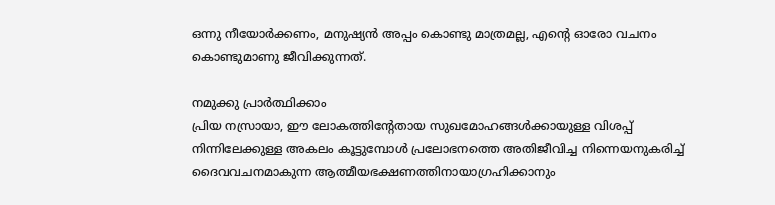ഒന്നു നീയോർക്കണം, മനുഷ്യന്‍ അപ്പം കൊണ്ടു മാത്രമല്ല, എന്റെ ഓരോ വചനം കൊണ്ടുമാണു ജീവിക്കുന്നത്‌.

നമുക്കു പ്രാർത്ഥിക്കാം
പ്രിയ നസ്രായാ, ഈ ലോകത്തിന്റേതായ സുഖമോഹങ്ങൾക്കായുള്ള വിശപ്പ് നിന്നിലേക്കുള്ള അകലം കൂട്ടുമ്പോൾ പ്രലോഭനത്തെ അതിജീവിച്ച നിന്നെയനുകരിച്ച് ദൈവവചനമാകുന്ന ആത്മീയഭക്ഷണത്തിനായാഗ്രഹിക്കാനും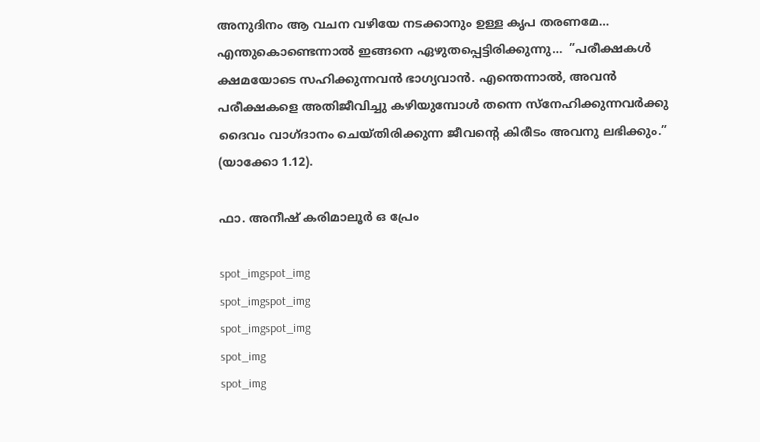അനുദിനം ആ വചന വഴിയേ നടക്കാനും ഉള്ള കൃപ തരണമേ… എന്തുകൊണ്ടെന്നാൽ ഇങ്ങനെ ഏഴുതപ്പെട്ടിരിക്കുന്നു…  ”പരീക്ഷകള്‍ ക്ഷമയോടെ സഹിക്കുന്നവന്‍ ഭാഗ്യവാന്‍. എന്തെന്നാല്‍, അവന്‍ പരീക്ഷകളെ അതിജീവിച്ചു കഴിയുമ്പോള്‍ തന്നെ സ്‌നേഹിക്കുന്നവര്‍ക്കു ദൈവം വാഗ്ദാനം ചെയ്തിരിക്കുന്ന ജീവന്റെ കിരീടം അവനു ലഭിക്കും.” (യാക്കോ 1.12).

ഫാ. അനീഷ് കരിമാലൂര്‍ ഒ പ്രേം

spot_imgspot_img
spot_imgspot_img
spot_imgspot_img
spot_img
spot_img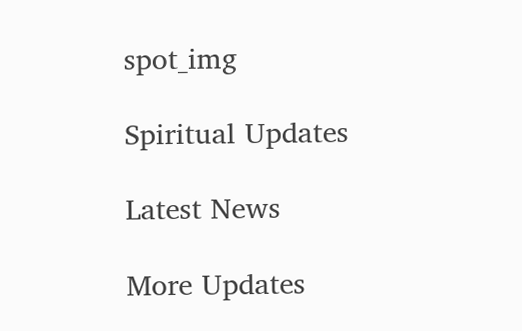spot_img

Spiritual Updates

Latest News

More Updates